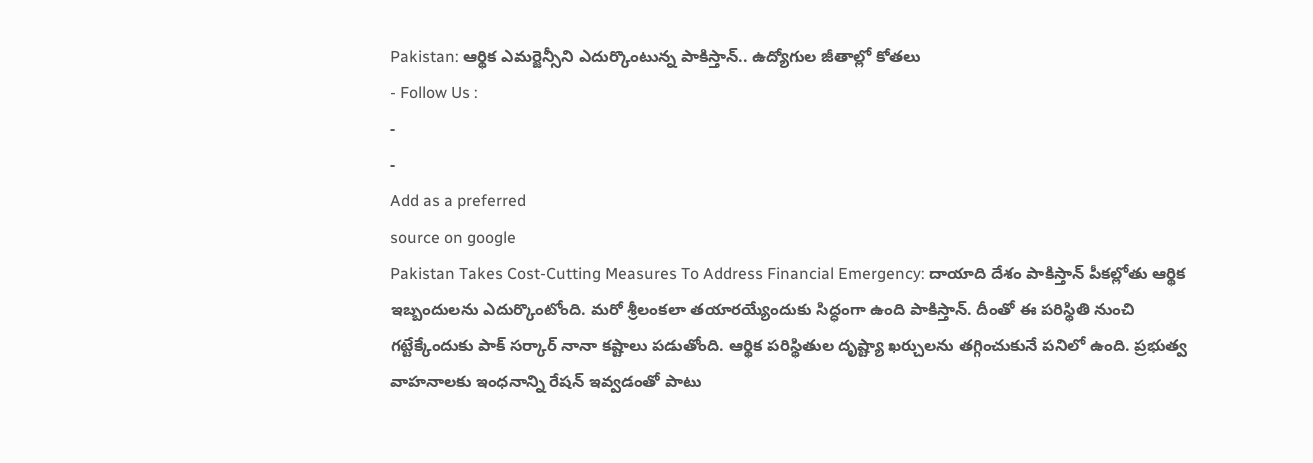Pakistan: ఆర్థిక ఎమర్జెన్సీని ఎదుర్కొంటున్న పాకిస్తాన్.. ఉద్యోగుల జీతాల్లో కోతలు
- Follow Us :
-
-
Add as a preferred
source on google
Pakistan Takes Cost-Cutting Measures To Address Financial Emergency: దాయాది దేశం పాకిస్తాన్ పీకల్లోతు ఆర్థిక ఇబ్బందులను ఎదుర్కొంటోంది. మరో శ్రీలంకలా తయారయ్యేందుకు సిద్ధంగా ఉంది పాకిస్తాన్. దీంతో ఈ పరిస్థితి నుంచి గట్టేక్కేందుకు పాక్ సర్కార్ నానా కష్టాలు పడుతోంది. ఆర్థిక పరిస్థితుల దృష్ట్యా ఖర్చులను తగ్గించుకునే పనిలో ఉంది. ప్రభుత్వ వాహనాలకు ఇంధనాన్ని రేషన్ ఇవ్వడంతో పాటు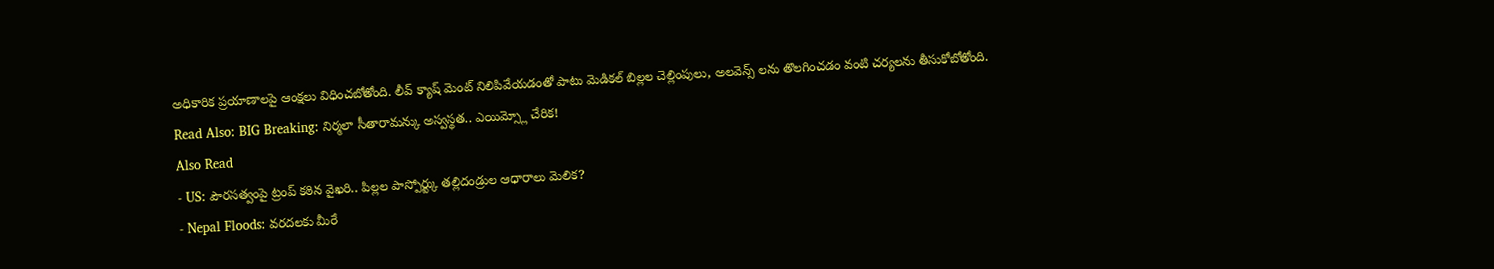అధికారిక ప్రయాణాలపై ఆంక్షలు విధించబోతోంది. లీవ్ క్యాష్ మెంట్ నిలిపివేయడంతో పాటు మెడికల్ బిల్లల చెల్లింపులు, అలవెన్స్ లను తొలగించడం వంటి చర్యలను తీసుకోబోతోంది.
Read Also: BIG Breaking: నిర్మలా సీతారామన్కు అస్వస్థత.. ఎయిమ్స్లో చేరిక!
Also Read
- US: పౌరసత్వంపై ట్రంప్ కఠిన వైఖరి.. పిల్లల పాస్పోర్ట్కు తల్లిదండ్రుల ఆధారాలు మెలిక?
- Nepal Floods: వరదలకు మీరే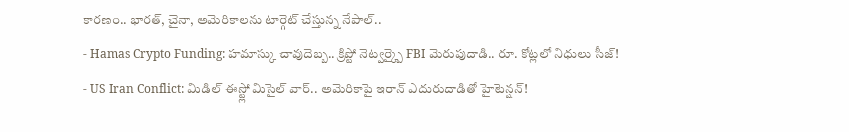కారణం.. భారత్, చైనా, అమెరికాలను టార్గెట్ చేస్తున్న నేపాల్..
- Hamas Crypto Funding: హమాస్కు చావుదెబ్బ.. క్రిప్టో నెట్వర్క్పై FBI మెరుపుదాడి.. రూ. కోట్లలో నిధులు సీజ్!
- US Iran Conflict: మిడిల్ ఈస్ట్లో మిసైల్ వార్.. అమెరికాపై ఇరాన్ ఎదురుదాడితో హైటెన్షన్!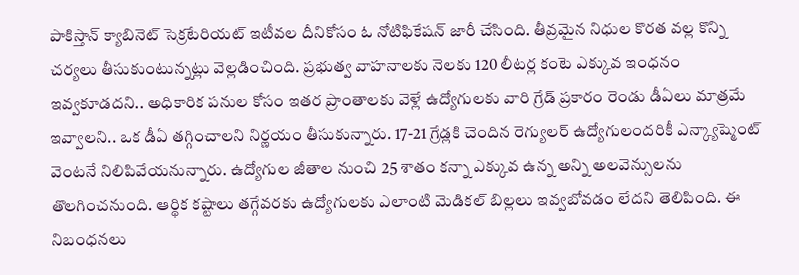పాకిస్తాన్ క్యాబినెట్ సెక్రటేరియట్ ఇటీవల దీనికోసం ఓ నోటిఫికేషన్ జారీ చేసింది. తీవ్రమైన నిధుల కొరత వల్ల కొన్ని చర్యలు తీసుకుంటున్నట్లు వెల్లడించింది. ప్రభుత్వ వాహనాలకు నెలకు 120 లీటర్ల కంటె ఎక్కువ ఇంధనం ఇవ్వకూడదని.. అధికారిక పనుల కోసం ఇతర ప్రాంతాలకు వెళ్లే ఉద్యోగులకు వారి గ్రేడ్ ప్రకారం రెండు డీఏలు మాత్రమే ఇవ్వాలని.. ఒక డీఏ తగ్గించాలని నిర్ణయం తీసుకున్నారు. 17-21 గ్రేడ్లకి చెందిన రెగ్యులర్ ఉద్యోగులందరికీ ఎన్క్యాష్మెంట్ వెంటనే నిలిపివేయనున్నారు. ఉద్యోగుల జీతాల నుంచి 25 శాతం కన్నా ఎక్కువ ఉన్న అన్ని అలవెన్సులను తొలగించనుంది. ఆర్థిక కష్టాలు తగ్గేవరకు ఉద్యోగులకు ఎలాంటి మెడికల్ బిల్లలు ఇవ్వబోవడం లేదని తెలిపింది. ఈ నిబంధనలు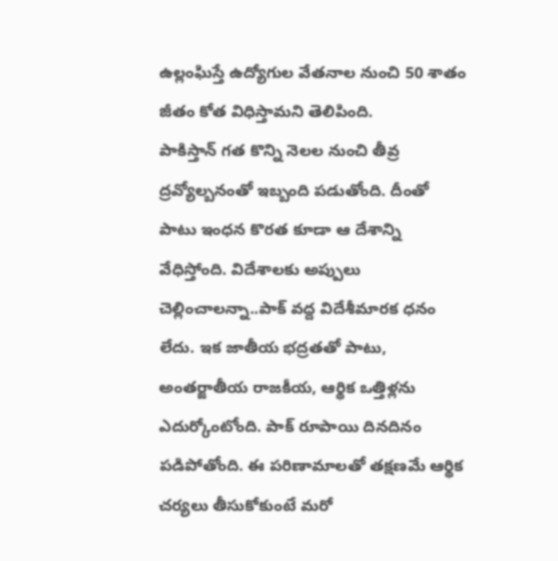ఉల్లంఘిస్తే ఉద్యోగుల వేతనాల నుంచి 50 శాతం జీతం కోత విధిస్తామని తెలిపింది.
పాకిస్తాన్ గత కొన్ని నెలల నుంచి తీవ్ర ద్రవ్యోల్బనంతో ఇబ్బంది పడుతోంది. దీంతో పాటు ఇంధన కొరత కూడా ఆ దేశాన్ని వేధిస్తోంది. విదేశాలకు అప్పులు చెల్లించాలన్నా..పాక్ వద్ద విదేశీమారక ధనం లేదు. ఇక జాతీయ భద్రతతో పాటు, అంతర్జాతీయ రాజకీయ, ఆర్థిక ఒత్తిళ్లను ఎదుర్కోంటోంది. పాక్ రూపాయి దినదినం పడిపోతోంది. ఈ పరిణామాలతో తక్షణమే ఆర్థిక చర్యలు తీసుకోకుంటే మరో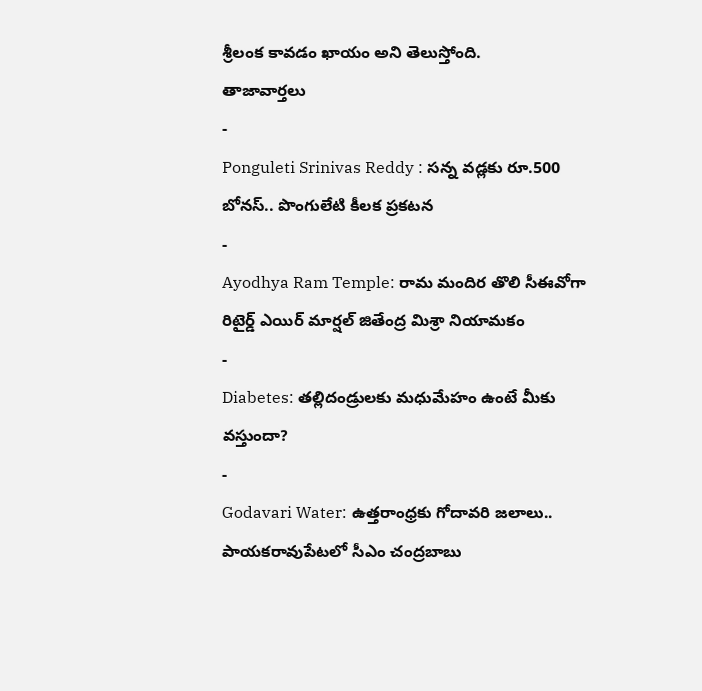శ్రీలంక కావడం ఖాయం అని తెలుస్తోంది.
తాజావార్తలు
-
Ponguleti Srinivas Reddy : సన్న వడ్లకు రూ.500 బోనస్.. పొంగులేటి కీలక ప్రకటన
-
Ayodhya Ram Temple: రామ మందిర తొలి సీఈవోగా రిటైర్డ్ ఎయిర్ మార్షల్ జితేంద్ర మిశ్రా నియామకం
-
Diabetes: తల్లిదండ్రులకు మధుమేహం ఉంటే మీకు వస్తుందా?
-
Godavari Water: ఉత్తరాంధ్రకు గోదావరి జలాలు.. పాయకరావుపేటలో సీఎం చంద్రబాబు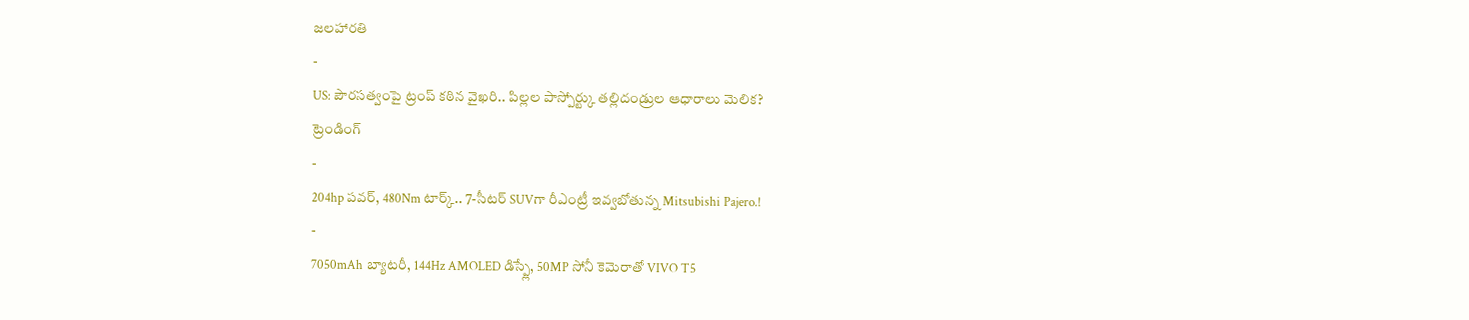జలహారతి
-
US: పౌరసత్వంపై ట్రంప్ కఠిన వైఖరి.. పిల్లల పాస్పోర్ట్కు తల్లిదండ్రుల ఆధారాలు మెలిక?
ట్రెండింగ్
-
204hp పవర్, 480Nm టార్క్.. 7-సీటర్ SUVగా రీఎంట్రీ ఇవ్వబోతున్న Mitsubishi Pajero.!
-
7050mAh బ్యాటరీ, 144Hz AMOLED డిస్ప్లే, 50MP సోనీ కెమెరాతో VIVO T5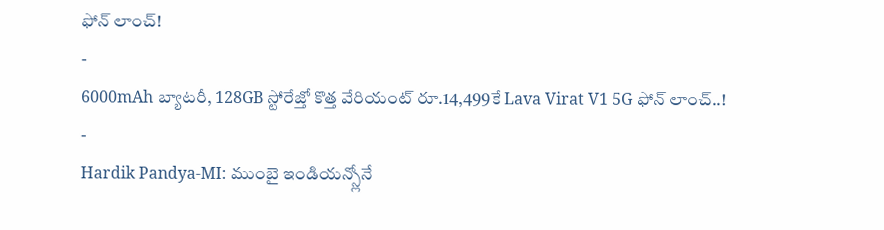ఫోన్ లాంచ్!
-
6000mAh బ్యాటరీ, 128GB స్టోరేజ్తో కొత్త వేరియంట్ రూ.14,499కే Lava Virat V1 5G ఫోన్ లాంచ్..!
-
Hardik Pandya-MI: ముంబై ఇండియన్స్లోనే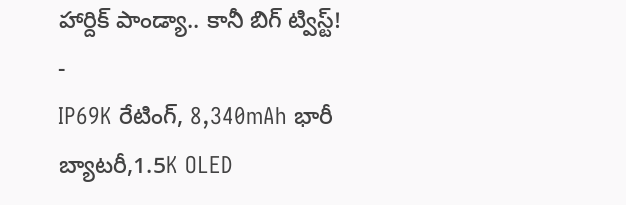హార్దిక్ పాండ్యా.. కానీ బిగ్ ట్విస్ట్!
-
IP69K రేటింగ్, 8,340mAh భారీ బ్యాటరీ,1.5K OLED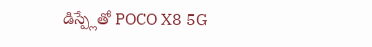డిస్ప్లేతో POCO X8 5G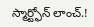స్మార్ట్ఫోన్ లాంచ్.!